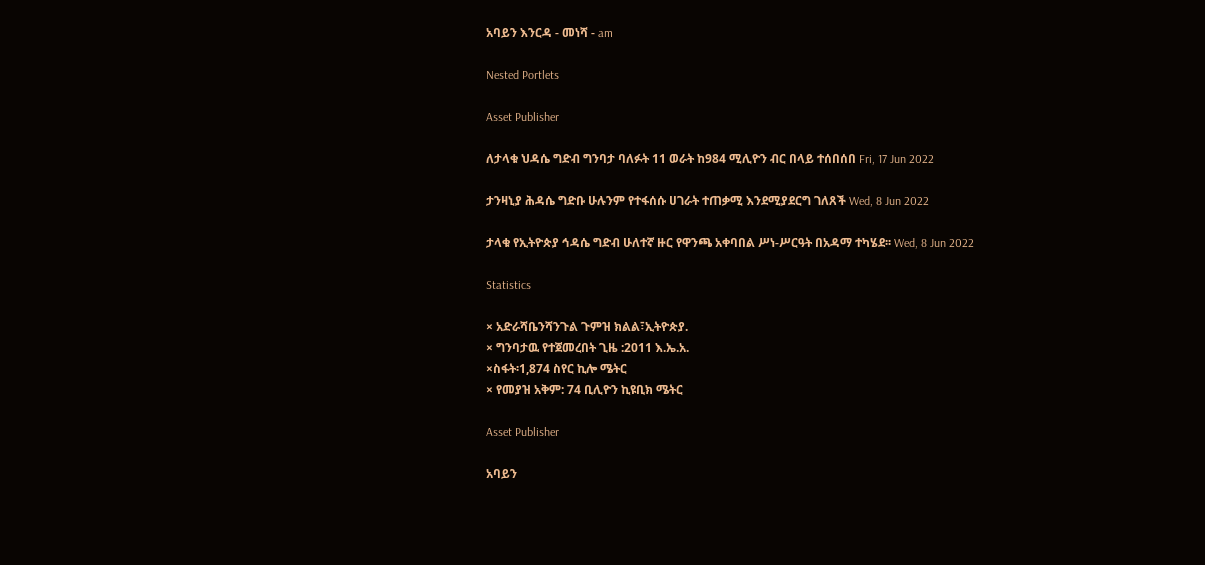አባይን እንርዳ - መነሻ - am

Nested Portlets

Asset Publisher

ለታላቁ ህዳሴ ግድብ ግንባታ ባለፉት 11 ወራት ከ984 ሚሊዮን ብር በላይ ተሰበሰበ Fri, 17 Jun 2022

ታንዛኒያ ሕዳሴ ግድቡ ሁሉንም የተፋሰሱ ሀገራት ተጠቃሚ እንደሚያደርግ ገለጸች Wed, 8 Jun 2022

ታላቁ የኢትዮጵያ ኅዳሴ ግድብ ሁለተኛ ዙር የዋንጫ አቀባበል ሥነ-ሥርዓት በአዳማ ተካሄደ፡፡ Wed, 8 Jun 2022

Statistics

× አድራሻቤንሻንጉል ጉምዝ ክልል፣ኢትዮጵያ.
× ግንባታዉ የተጀመረበት ጊዜ :2011 እ.ኤ.አ.
×ስፋት፡1,874 ስየር ኪሎ ሜትር
× የመያዝ አቅም: 74 ቢሊዮን ኪዩቢክ ሜትር

Asset Publisher

አባይን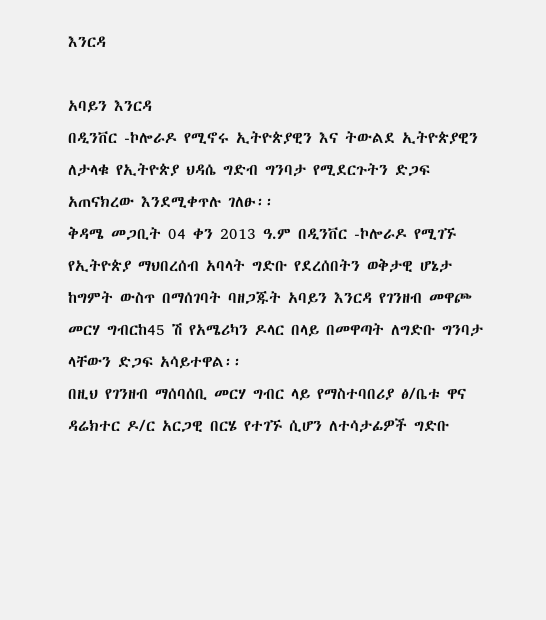እንርዳ

አባይን እንርዳ
በዲንቨር -ኮሎራዶ የሚኖሩ ኢትዮጵያዊን እና ትውልደ ኢትዮጵያዊን ለታላቁ የኢትዮጵያ ህዳሴ ግድብ ግንባታ የሚደርጉትን ድጋፍ አጠናክረው እንደሚቀጥሉ ገለፁ፡፡
ቅዳሜ መጋቢት 04 ቀን 2013 ዓ.ም በዲንቨር -ኮሎራዶ የሚገኙ የኢትዮጵያ ማህበረሰብ አባላት ግድቡ የደረሰበትን ወቅታዊ ሆኔታ ከግምት ውስጥ በማሰገባት ባዘጋጁት አባይን እንርዳ የገንዘብ መዋጮ መርሃ ግብርከ45 ሽ የአሜሪካን ዶላር በላይ በመዋጣት ለግድቡ ግንባታ ላቸውን ድጋፍ አሳይተዋል፡፡
በዚህ የገንዘብ ማሰባሰቢ መርሃ ግብር ላይ የማስተባበሪያ ፅ/ቤቱ ዋና ዳሬክተር ዶ/ር አርጋዊ በርሄ የተገኙ ሲሆን ለተሳታፊዎች ግድቡ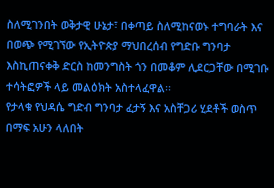ስለሚገንበት ወቅታዊ ሁኔታ፣ በቀጣይ ስለሚከናወኑ ተግባራት እና በወጭ የሚገኘው የኢትዮጵያ ማህበረሰብ የግድቡ ግንባታ እስኪጠናቀቅ ድርስ ከመንግስት ጎን በመቆም ሊደርጋቸው በሚገቡ ተሳትፎዎች ላይ መልዕክት አስተላፈዋል፡፡
የታላቁ የህዳሴ ግድብ ግንባታ ፈታኝ እና አስቸጋሪ ሂደቶች ወስጥ በማፍ አሁን ላለበት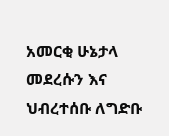አመርቂ ሁኔታላ መደረሱን እና ህብረተሰቡ ለግድቡ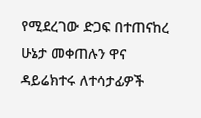የሚደረገው ድጋፍ በተጠናከረ ሁኔታ መቀጠሉን ዋና ዳይሬክተሩ ለተሳታፊዎች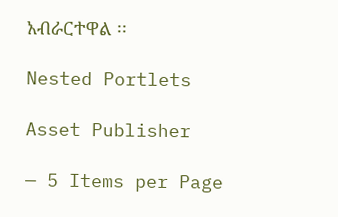አብራርተዋል ፡፡

Nested Portlets

Asset Publisher

— 5 Items per Page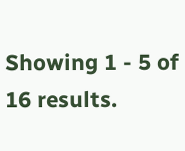Showing 1 - 5 of 16 results.